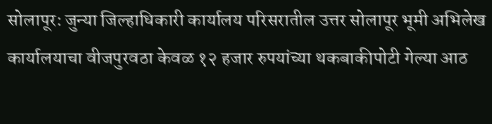सोलापूर: जुन्या जिल्हाधिकारी कार्यालय परिसरातील उत्तर सोलापूर भूमी अभिलेख कार्यालयाचा वीजपुरवठा केवळ १२ हजार रुपयांच्या थकबाकीपोटी गेल्या आठ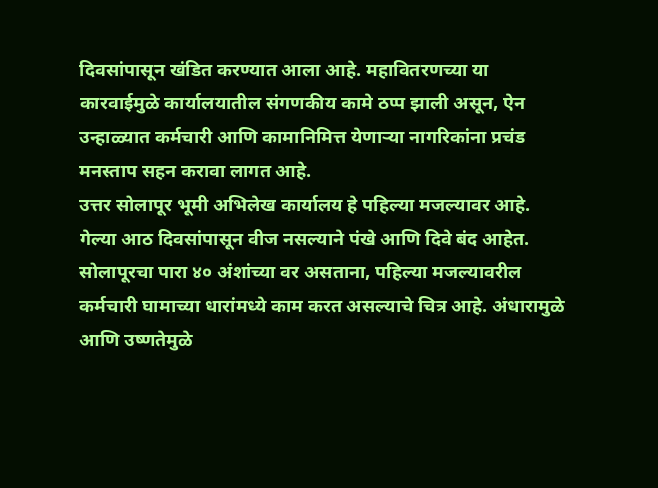दिवसांपासून खंडित करण्यात आला आहे. महावितरणच्या या कारवाईमुळे कार्यालयातील संगणकीय कामे ठप्प झाली असून, ऐन उन्हाळ्यात कर्मचारी आणि कामानिमित्त येणाऱ्या नागरिकांना प्रचंड मनस्ताप सहन करावा लागत आहे.
उत्तर सोलापूर भूमी अभिलेख कार्यालय हे पहिल्या मजल्यावर आहे. गेल्या आठ दिवसांपासून वीज नसल्याने पंखे आणि दिवे बंद आहेत. सोलापूरचा पारा ४० अंशांच्या वर असताना, पहिल्या मजल्यावरील कर्मचारी घामाच्या धारांमध्ये काम करत असल्याचे चित्र आहे. अंधारामुळे आणि उष्णतेमुळे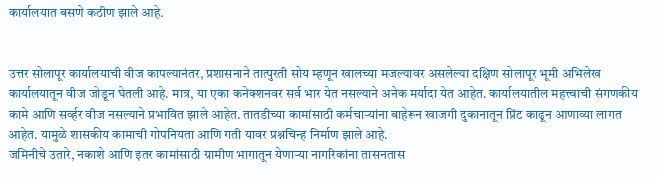कार्यालयात बसणे कठीण झाले आहे.


उत्तर सोलापूर कार्यालयाची वीज कापल्यानंतर, प्रशासनाने तात्पुरती सोय म्हणून खालच्या मजल्यावर असलेल्या दक्षिण सोलापूर भूमी अभिलेख कार्यालयातून वीज जोडून घेतली आहे. मात्र, या एका कनेक्शनवर सर्व भार येत नसल्याने अनेक मर्यादा येत आहेत. कार्यालयातील महत्त्वाची संगणकीय कामे आणि सर्व्हर वीज नसल्याने प्रभावित झाले आहेत. तातडीच्या कामांसाठी कर्मचाऱ्यांना बाहेरून खाजगी दुकानातून प्रिंट काढून आणाव्या लागत आहेत. यामुळे शासकीय कामाची गोपनियता आणि गती यावर प्रश्नचिन्ह निर्माण झाले आहे.
जमिनीचे उतारे, नकाशे आणि इतर कामांसाठी ग्रामीण भागातून येणाऱ्या नागरिकांना तासनतास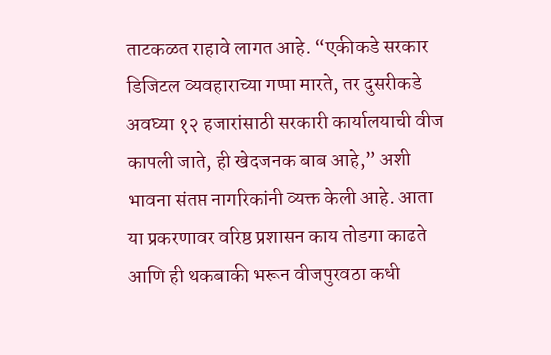ताटकळत राहावे लागत आहे. “एकीकडे सरकार डिजिटल व्यवहाराच्या गप्पा मारते, तर दुसरीकडे अवघ्या १२ हजारांसाठी सरकारी कार्यालयाची वीज कापली जाते, ही खेदजनक बाब आहे,” अशी भावना संतप्त नागरिकांनी व्यक्त केली आहे. आता या प्रकरणावर वरिष्ठ प्रशासन काय तोडगा काढते आणि ही थकबाकी भरून वीजपुरवठा कधी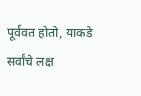पूर्ववत होतो, याकडे सर्वांचे लक्ष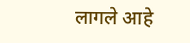लागले आहे